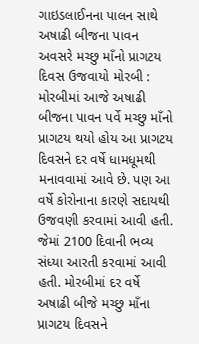ગાઇડલાઈનના પાલન સાથે અષાઢી બીજના પાવન અવસરે મચ્છુ માઁનો પ્રાગટય દિવસ ઉજવાયો મોરબી : મોરબીમાં આજે અષાઢી બીજના પાવન પર્વે મચ્છુ માઁનો પ્રાગટય થયો હોય આ પ્રાગટય દિવસને દર વર્ષે ધામધૂમથી મનાવવામાં આવે છે. પણ આ વર્ષે કોરોનાના કારણે સદાયથી ઉજવણી કરવામાં આવી હતી. જેમાં 2100 દિવાની ભવ્ય સંધ્યા આરતી કરવામાં આવી હતી. મોરબીમાં દર વર્ષે અષાઢી બીજે મચ્છુ માઁના પ્રાગટય દિવસને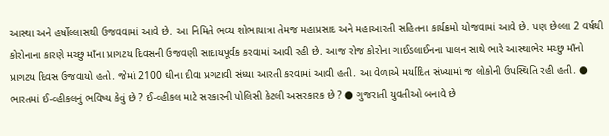આસ્થા અને હર્ષોલ્લાસથી ઉજવવામાં આવે છે. આ નિમિતે ભવ્ય શોભાયાત્રા તેમજ મહાપ્રસાદ અને મહાઆરતી સહિતના કાર્યક્રમો યોજવામાં આવે છે. પણ છેલ્લા 2 વર્ષથી કોરોનાના કારણે મચ્છુ માઁના પ્રાગટય દિવસની ઉજવણી સાદાયપૂર્વક કરવામાં આવી રહી છે. આજ રોજ કોરોના ગાઈડલાઈનના પાલન સાથે ભારે આસ્થાભેર મચ્છુ માઁનો પ્રાગટય દિવસ ઉજવાયો હતો. જેમાં 2100 ઘીના દીવા પ્રગટાવી સંધ્યા આરતી કરવામાં આવી હતી. આ વેળાએ મર્યાદિત સંખ્યામાં જ લોકોની ઉપસ્થિતિ રહી હતી. ● ભારતમાં ઈ-વ્હીકલનું ભવિષ્ય કેવું છે ? ઈ-વ્હીકલ માટે સરકારની પોલિસી કેટલી અસરકારક છે ? ● ગુજરાતી યુવતીઓ બનાવે છે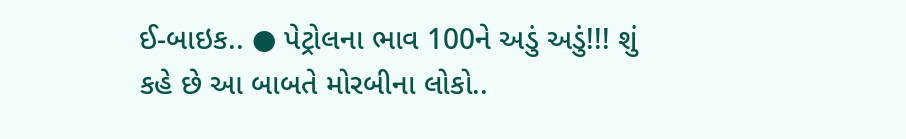ઈ-બાઇક.. ● પેટ્રોલના ભાવ 100ને અડું અડું!!! શું કહે છે આ બાબતે મોરબીના લોકો..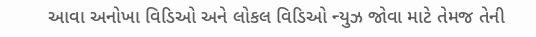આવા અનોખા વિડિઓ અને લોકલ વિડિઓ ન્યુઝ જોવા માટે તેમજ તેની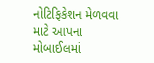નોટિફિકેશન મેળવવા માટે આપના મોબાઈલમાં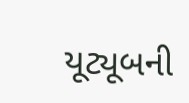યૂટ્યૂબની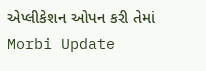એપ્લીકેશન ઓપન કરી તેમાં Morbi Update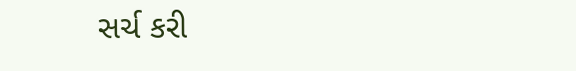સર્ચ કરી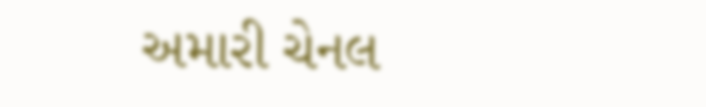અમારી ચેનલ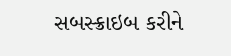સબસ્ક્રાઇબ કરીને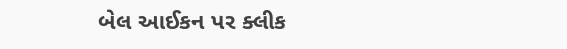બેલ આઈકન પર ક્લીક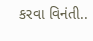કરવા વિનંતી..